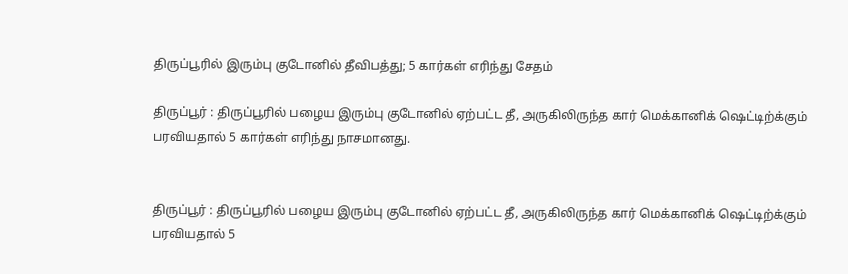திருப்பூரில் இரும்பு குடோனில் தீவிபத்து; 5 கார்கள் எரிந்து சேதம்

திருப்பூர் : திருப்பூரில் பழைய இரும்பு குடோனில் ஏற்பட்ட தீ, அருகிலிருந்த கார் மெக்கானிக் ஷெட்டிற்க்கும் பரவியதால் 5 கார்கள் எரிந்து நாசமானது.


திருப்பூர் : திருப்பூரில் பழைய இரும்பு குடோனில் ஏற்பட்ட தீ, அருகிலிருந்த கார் மெக்கானிக் ஷெட்டிற்க்கும் பரவியதால் 5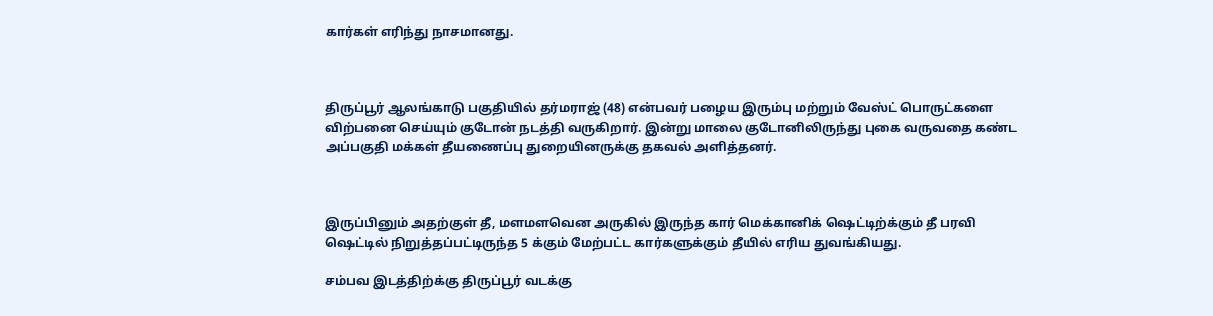கார்கள் எரிந்து நாசமானது.



திருப்பூர் ஆலங்காடு பகுதியில் தர்மராஜ் (48) என்பவர் பழைய இரும்பு மற்றும் வேஸ்ட் பொருட்களை விற்பனை செய்யும் குடோன் நடத்தி வருகிறார். இன்று மாலை குடோனிலிருந்து புகை வருவதை கண்ட அப்பகுதி மக்கள் தீயணைப்பு துறையினருக்கு தகவல் அளித்தனர்.



இருப்பினும் அதற்குள் தீ, மளமளவென அருகில் இருந்த கார் மெக்கானிக் ஷெட்டிற்க்கும் தீ பரவி ஷெட்டில் நிறுத்தப்பட்டிருந்த 5 க்கும் மேற்பட்ட கார்களுக்கும் தீயில் எரிய துவங்கியது.

சம்பவ இடத்திற்க்கு திருப்பூர் வடக்கு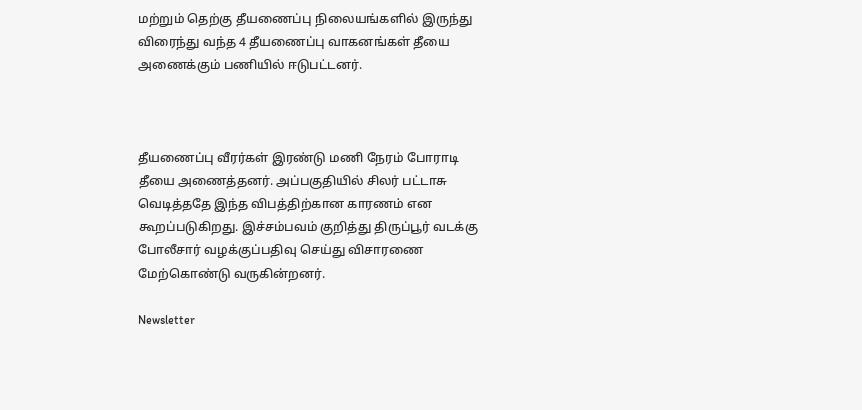மற்றும் தெற்கு தீயணைப்பு நிலையங்களில் இருந்து விரைந்து வந்த 4 தீயணைப்பு வாகனங்கள் தீயை அணைக்கும் பணியில் ஈடுபட்டனர்.



தீயணைப்பு வீரர்கள் இரண்டு மணி நேரம் போராடி தீயை அணைத்தனர். அப்பகுதியில் சிலர் பட்டாசு வெடித்ததே இந்த விபத்திற்கான காரணம் என கூறப்படுகிறது. இச்சம்பவம் குறித்து திருப்பூர் வடக்கு போலீசார் வழக்குப்பதிவு செய்து விசாரணை மேற்கொண்டு வருகின்றனர்.

Newsletter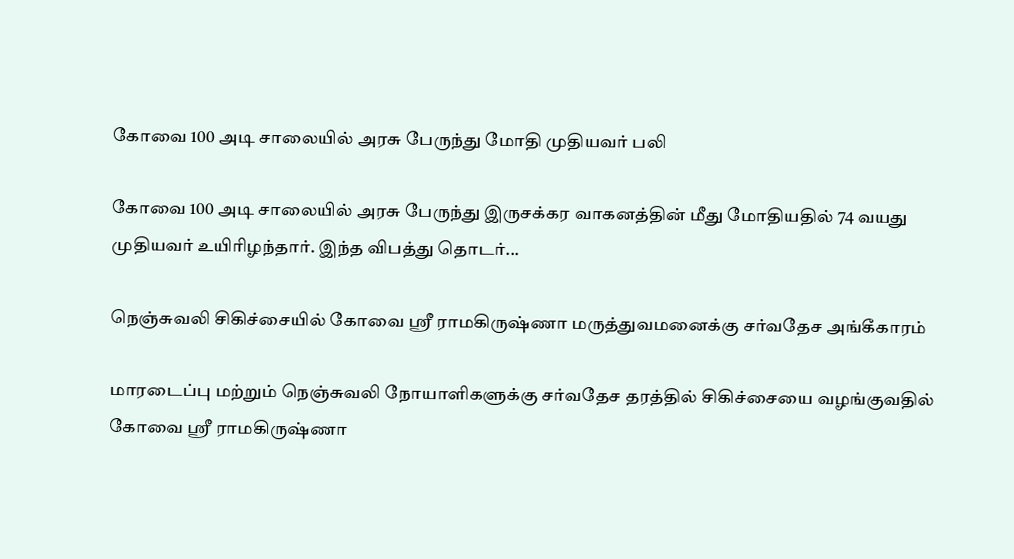கோவை 100 அடி சாலையில் அரசு பேருந்து மோதி முதியவர் பலி

கோவை 100 அடி சாலையில் அரசு பேருந்து இருசக்கர வாகனத்தின் மீது மோதியதில் 74 வயது முதியவர் உயிரிழந்தார். இந்த விபத்து தொடர்...

நெஞ்சுவலி சிகிச்சையில் கோவை ஸ்ரீ ராமகிருஷ்ணா மருத்துவமனைக்கு சர்வதேச அங்கீகாரம்

மாரடைப்பு மற்றும் நெஞ்சுவலி நோயாளிகளுக்கு சர்வதேச தரத்தில் சிகிச்சையை வழங்குவதில் கோவை ஸ்ரீ ராமகிருஷ்ணா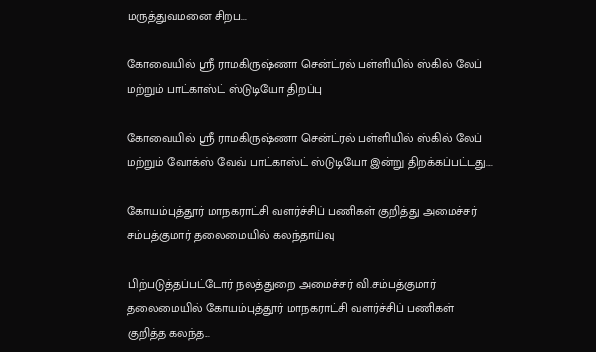மருத்துவமனை சிறப...

கோவையில் ஸ்ரீ ராமகிருஷ்ணா சென்ட்ரல் பள்ளியில் ஸ்கில் லேப் மற்றும் பாட்காஸ்ட் ஸ்டுடியோ திறப்பு

கோவையில் ஸ்ரீ ராமகிருஷ்ணா சென்ட்ரல் பள்ளியில் ஸ்கில் லேப் மற்றும் வோக்ஸ் வேவ் பாட்காஸ்ட் ஸ்டுடியோ இன்று திறக்கப்பட்டது....

கோயம்புத்தூர் மாநகராட்சி வளர்ச்சிப் பணிகள் குறித்து அமைச்சர் சம்பத்குமார் தலைமையில் கலந்தாய்வு

பிற்படுத்தப்பட்டோர் நலத்துறை அமைச்சர் வி.சம்பத்குமார் தலைமையில் கோயம்புத்தூர் மாநகராட்சி வளர்ச்சிப் பணிகள் குறித்த கலந்த...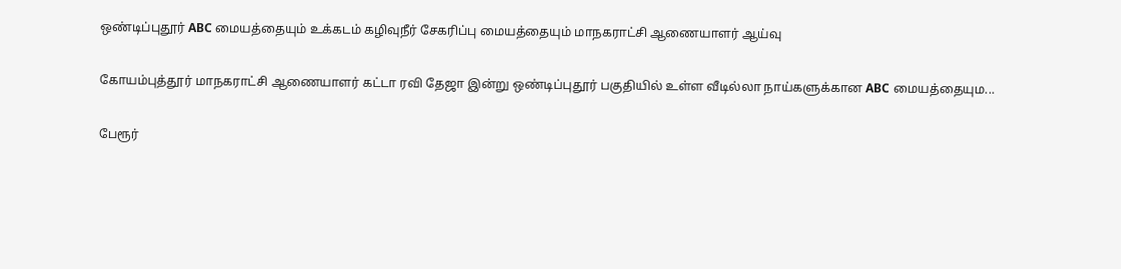ஒண்டிப்புதூர் ABC மையத்தையும் உக்கடம் கழிவுநீர் சேகரிப்பு மையத்தையும் மாநகராட்சி ஆணையாளர் ஆய்வு

கோயம்புத்தூர் மாநகராட்சி ஆணையாளர் கட்டா ரவி தேஜா இன்று ஒண்டிப்புதூர் பகுதியில் உள்ள வீடில்லா நாய்களுக்கான ABC மையத்தையும...

பேரூர்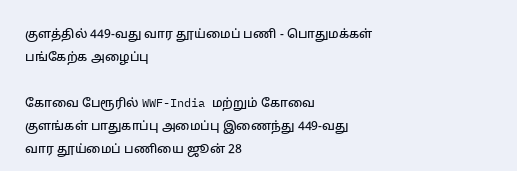குளத்தில் 449-வது வார தூய்மைப் பணி - பொதுமக்கள் பங்கேற்க அழைப்பு

கோவை பேரூரில் WWF-India மற்றும் கோவை குளங்கள் பாதுகாப்பு அமைப்பு இணைந்து 449-வது வார தூய்மைப் பணியை ஜூன் 28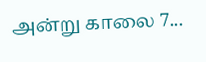அன்று காலை 7...